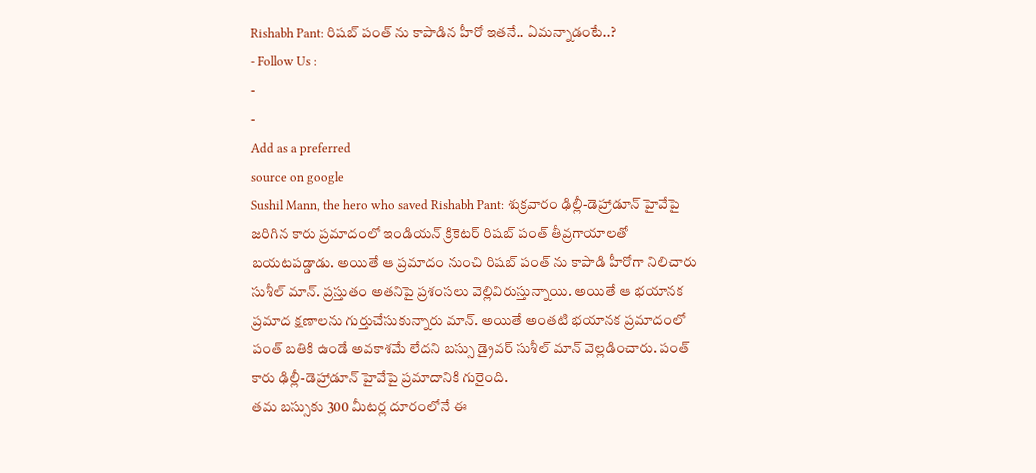Rishabh Pant: రిషబ్ పంత్ ను కాపాడిన హీరో ఇతనే.. ఏమన్నాడంటే..?
- Follow Us :
-
-
Add as a preferred
source on google
Sushil Mann, the hero who saved Rishabh Pant: శుక్రవారం ఢిల్లీ-డెహ్రాడూన్ హైవేపై జరిగిన కారు ప్రమాదంలో ఇండియన్ క్రికెటర్ రిషబ్ పంత్ తీవ్రగాయాలతో బయటపడ్డాడు. అయితే ఆ ప్రమాదం నుంచి రిషబ్ పంత్ ను కాపాడి హీరోగా నిలిచారు సుశీల్ మాన్. ప్రస్తుతం అతనిపై ప్రశంసలు వెల్లివిరుస్తున్నాయి. అయితే ఆ భయానక ప్రమాద క్షణాలను గుర్తుచేసుకున్నారు మాన్. అయితే అంతటి భయానక ప్రమాదంలో పంత్ బతికి ఉండే అవకాశమే లేదని బస్సు డ్రైవర్ సుశీల్ మాన్ వెల్లడించారు. పంత్ కారు ఢిల్లీ-డెహ్రాడూన్ హైవేపై ప్రమాదానికి గురైంది.
తమ బస్సుకు 300 మీటర్ల దూరంలోనే ఈ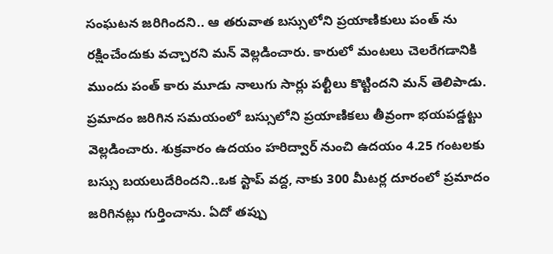సంఘటన జరిగిందని.. ఆ తరువాత బస్సులోని ప్రయాణికులు పంత్ ను రక్షించేందుకు వచ్చారని మన్ వెల్లడించారు. కారులో మంటలు చెలరేగడానికి ముందు పంత్ కారు మూడు నాలుగు సార్లు పల్టీలు కొట్టిందని మన్ తెలిపాడు. ప్రమాదం జరిగిన సమయంలో బస్సులోని ప్రయాణికలు తీవ్రంగా భయపడ్డట్టు వెల్లడించారు. శుక్రవారం ఉదయం హరిద్వార్ నుంచి ఉదయం 4.25 గంటలకు బస్సు బయలుదేరిందని..ఒక స్టాప్ వద్ద, నాకు 300 మీటర్ల దూరంలో ప్రమాదం జరిగినట్లు గుర్తించాను. ఏదో తప్పు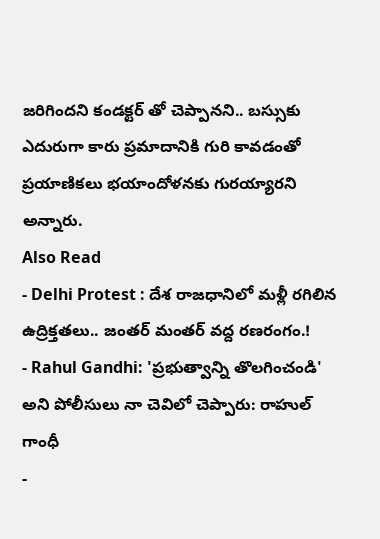జరిగిందని కండక్టర్ తో చెప్పానని.. బస్సుకు ఎదురుగా కారు ప్రమాదానికి గురి కావడంతో ప్రయాణికలు భయాందోళనకు గురయ్యారని అన్నారు.
Also Read
- Delhi Protest : దేశ రాజధానిలో మళ్లీ రగిలిన ఉద్రిక్తతలు.. జంతర్ మంతర్ వద్ద రణరంగం.!
- Rahul Gandhi: 'ప్రభుత్వాన్ని తొలగించండి' అని పోలీసులు నా చెవిలో చెప్పారు: రాహుల్ గాంధీ
-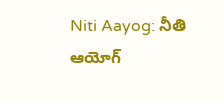Niti Aayog: నీతి ఆయోగ్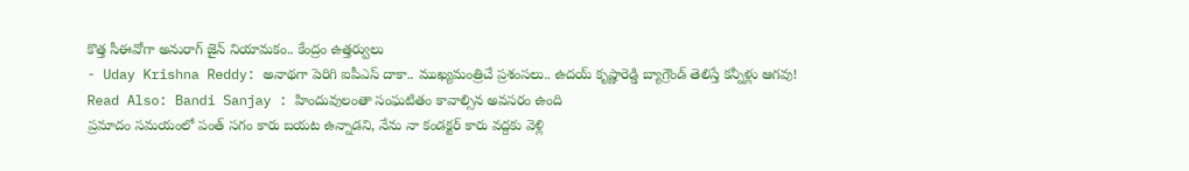కొత్త సీఈవోగా అనురాగ్ జైన్ నియామకం.. కేంద్రం ఉత్తర్వులు
- Uday Krishna Reddy: అనాథగా పెరిగి ఐపీఎస్ దాకా.. ముఖ్యమంత్రిచే ప్రశంసలు.. ఉదయ్ కృష్ణారెడ్డి బ్యాగ్రౌండ్ తెలిస్తే కన్నీళ్లు ఆగవు!
Read Also: Bandi Sanjay : హిందువులంతా సంఘటితం కావాల్సిన అవసరం ఉంది
ప్రమాదం సమయంలో పంత్ సగం కారు బయట ఉన్నాడని, నేను నా కండక్టర్ కారు వద్దకు వెళ్లి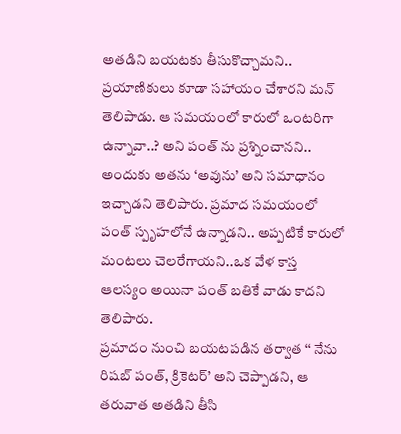అతడిని బయటకు తీసుకొచ్చామని.. ప్రయాణికులు కూడా సహాయం చేశారని మన్ తెలిపాడు. ఆ సమయంలో కారులో ఒంటరిగా ఉన్నావా..? అని పంత్ ను ప్రశ్నించానని.. అందుకు అతను ‘అవును’ అని సమాధానం ఇచ్చాడని తెలిపారు. ప్రమాద సమయంలో పంత్ స్పృహలోనే ఉన్నాడని.. అప్పటికే కారులో మంటలు చెలరేగాయని..ఒక వేళ కాస్త ఆలస్యం అయినా పంత్ బతికే వాడు కాదని తెలిపారు.
ప్రమాదం నుంచి బయటపడిన తర్వాత ‘‘ నేను రిషబ్ పంత్, క్రికెటర్’ అని చెప్పాడని, ఆ తరువాత అతడిని తీసి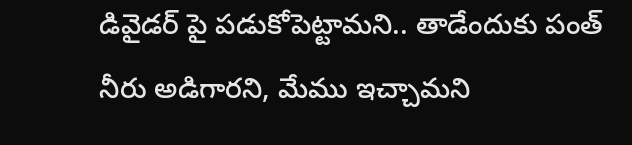డివైడర్ పై పడుకోపెట్టామని.. తాడేందుకు పంత్ నీరు అడిగారని, మేము ఇచ్చామని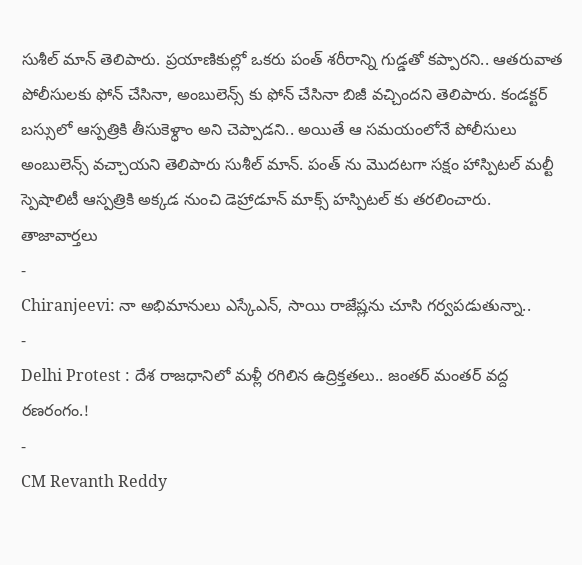సుశీల్ మాన్ తెలిపారు. ప్రయాణికుల్లో ఒకరు పంత్ శరీరాన్ని గుడ్డతో కప్పారని.. ఆతరువాత పోలీసులకు ఫోన్ చేసినా, అంబులెన్స్ కు ఫోన్ చేసినా బిజీ వచ్చిందని తెలిపారు. కండక్టర్ బస్సులో ఆస్పత్రికి తీసుకెళ్ధాం అని చెప్పాడని.. అయితే ఆ సమయంలోనే పోలీసులు అంబులెన్స్ వచ్చాయని తెలిపారు సుశీల్ మాన్. పంత్ ను మొదటగా సక్షం హాస్పిటల్ మల్టీ స్పెషాలిటీ ఆస్పత్రికి అక్కడ నుంచి డెహ్రాడూన్ మాక్స్ హస్పిటల్ కు తరలించారు.
తాజావార్తలు
-
Chiranjeevi: నా అభిమానులు ఎస్కేఎన్, సాయి రాజేష్లను చూసి గర్వపడుతున్నా..
-
Delhi Protest : దేశ రాజధానిలో మళ్లీ రగిలిన ఉద్రిక్తతలు.. జంతర్ మంతర్ వద్ద రణరంగం.!
-
CM Revanth Reddy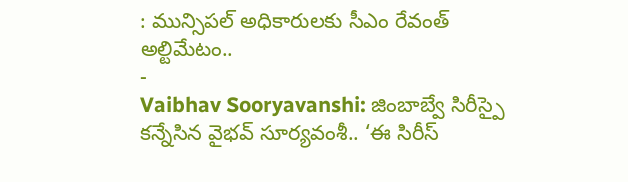: మున్సిపల్ అధికారులకు సీఎం రేవంత్ అల్టిమేటం..
-
Vaibhav Sooryavanshi: జింబాబ్వే సిరీస్పై కన్నేసిన వైభవ్ సూర్యవంశీ.. ‘ఈ సిరీస్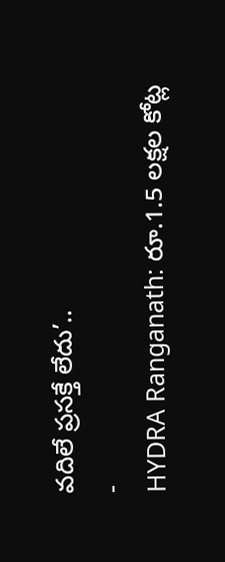వదిలే ప్రసక్తే లేదు’..
-
HYDRA Ranganath: రూ.1.5 లక్షల కోట్ల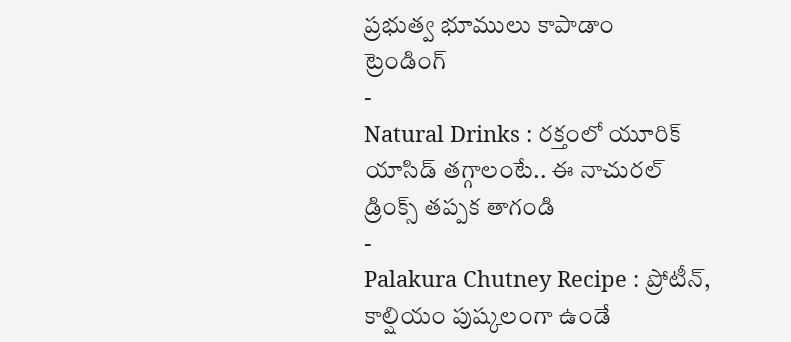ప్రభుత్వ భూములు కాపాడాం
ట్రెండింగ్
-
Natural Drinks : రక్తంలో యూరిక్ యాసిడ్ తగ్గాలంటే.. ఈ నాచురల్ డ్రింక్స్ తప్పక తాగండి
-
Palakura Chutney Recipe : ప్రోటీన్, కాల్షియం పుష్కలంగా ఉండే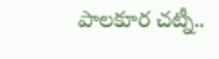పాలకూర చట్నీ..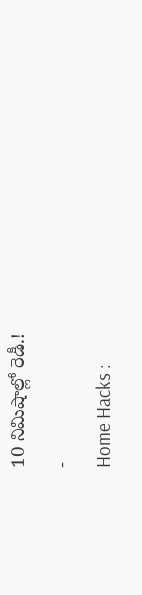10 నిమిషాల్లో రెడీ.!
-
Home Hacks :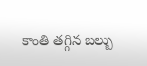కాంతి తగ్గిన బల్బు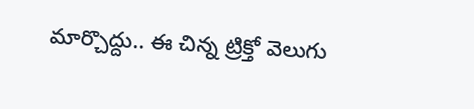మార్చొద్దు.. ఈ చిన్న ట్రిక్తో వెలుగు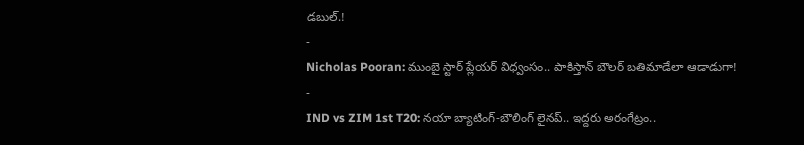డబుల్.!
-
Nicholas Pooran: ముంబై స్టార్ ప్లేయర్ విధ్వంసం.. పాకిస్తాన్ బౌలర్ బతిమాడేలా ఆడాడుగా!
-
IND vs ZIM 1st T20: నయా బ్యాటింగ్-బౌలింగ్ లైనప్.. ఇద్దరు అరంగేట్రం..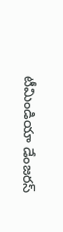టీమిండియా డేంజరస్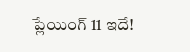ప్లేయింగ్ 11 ఇదే!